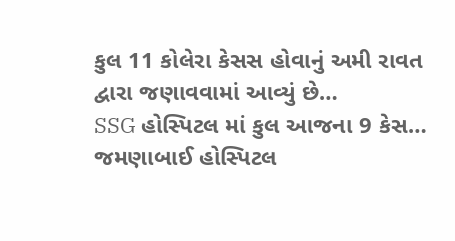કુલ 11 કોલેરા કેસસ હોવાનું અમી રાવત દ્વારા જણાવવામાં આવ્યું છે…
SSG હોસ્પિટલ માં કુલ આજના 9 કેસ…
જમણાબાઈ હોસ્પિટલ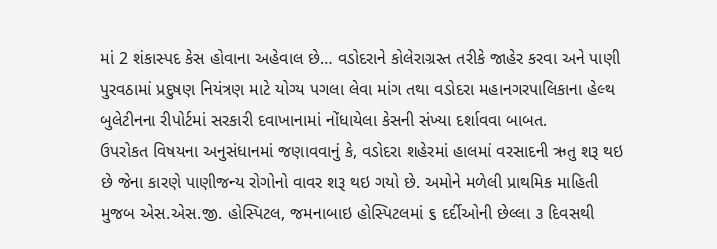માં 2 શંકાસ્પદ કેસ હોવાના અહેવાલ છે… વડોદરાને કોલેરાગ્રસ્ત તરીકે જાહેર કરવા અને પાણી પુરવઠામાં પ્રદુષણ નિયંત્રણ માટે યોગ્ય પગલા લેવા માંગ તથા વડોદરા મહાનગરપાલિકાના હેલ્થ બુલેટીનના રીપોર્ટમાં સરકારી દવાખાનામાં નોંધાયેલા કેસની સંખ્યા દર્શાવવા બાબત.
ઉપરોકત વિષયના અનુસંધાનમાં જણાવવાનું કે, વડોદરા શહેરમાં હાલમાં વરસાદની ઋતુ શરૂ થઇ છે જેના કારણે પાણીજન્ય રોગોનો વાવર શરૂ થઇ ગયો છે. અમોને મળેલી પ્રાથમિક માહિતી મુજબ એસ.એસ.જી. હોસ્પિટલ, જમનાબાઇ હોસ્પિટલમાં ૬ દર્દીઓની છેલ્લા ૩ દિવસથી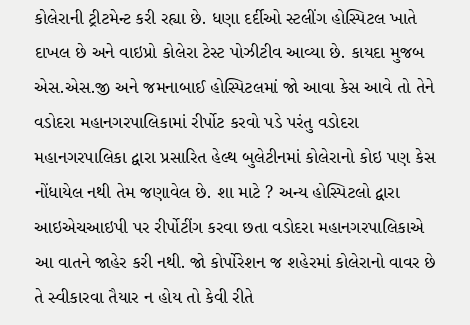કોલેરાની ટ્રીટમેન્ટ કરી રહ્યા છે. ધણા દર્દીઓ સ્ટલીંગ હોસ્પિટલ ખાતે દાખલ છે અને વાઇપ્રો કોલેરા ટેસ્ટ પોઝીટીવ આવ્યા છે. કાયદા મુજબ એસ.એસ.જી અને જમનાબાઈ હોસ્પિટલમાં જો આવા કેસ આવે તો તેને વડોદરા મહાનગરપાલિકામાં રીર્પોટ કરવો પડે પરંતુ વડોદરા મહાનગરપાલિકા દ્વારા પ્રસારિત હેલ્થ બુલેટીનમાં કોલેરાનો કોઇ પણ કેસ નોંધાયેલ નથી તેમ જણાવેલ છે. શા માટે ? અન્ય હોસ્પિટલો દ્વારા આઇએચઆઇપી પર રીર્પોટીંગ કરવા છતા વડોદરા મહાનગરપાલિકાએ આ વાતને જાહેર કરી નથી. જો કોર્પોરેશન જ શહેરમાં કોલેરાનો વાવર છે તે સ્વીકારવા તૈયાર ન હોય તો કેવી રીતે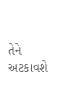તેને અટકાવશે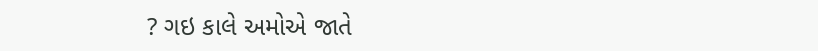? ગઇ કાલે અમોએ જાતે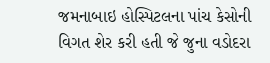જમનાબાઇ હોસ્પિટલના પાંચ કેસોની વિગત શેર કરી હતી જે જુના વડોદરા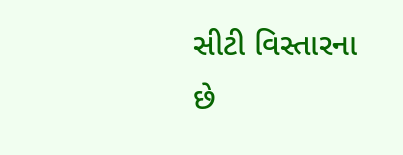સીટી વિસ્તારના છે